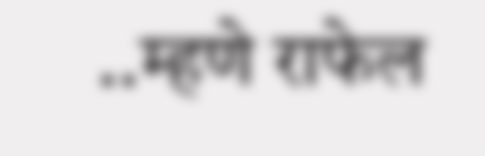..म्हणे राफेल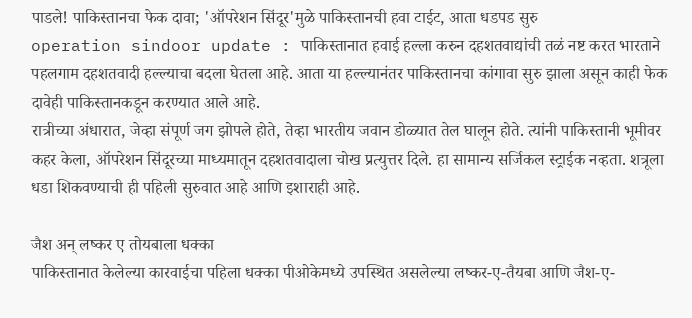पाडले! पाकिस्तानचा फेक दावा; 'ऑपरेशन सिंदूर'मुळे पाकिस्तानची हवा टाईट, आता धडपड सुरु
operation sindoor update : पाकिस्तानात हवाई हल्ला करुन दहशतवाद्यांची तळं नष्ट करत भारताने पहलगाम दहशतवादी हल्ल्याचा बदला घेतला आहे. आता या हल्ल्यानंतर पाकिस्तानचा कांगावा सुरु झाला असून काही फेक दावेही पाकिस्तानकडून करण्यात आले आहे.
रात्रीच्या अंधारात, जेव्हा संपूर्ण जग झोपले होते, तेव्हा भारतीय जवान डोळ्यात तेल घालून होते. त्यांनी पाकिस्तानी भूमीवर कहर केला, ऑपरेशन सिंदूरच्या माध्यमातून दहशतवादाला चोख प्रत्युत्तर दिले. हा सामान्य सर्जिकल स्ट्राईक नव्हता. शत्रूला धडा शिकवण्याची ही पहिली सुरुवात आहे आणि इशाराही आहे.

जैश अन् लष्कर ए तोयबाला धक्का
पाकिस्तानात केलेल्या कारवाईचा पहिला धक्का पीओकेमध्ये उपस्थित असलेल्या लष्कर-ए-तैयबा आणि जैश-ए-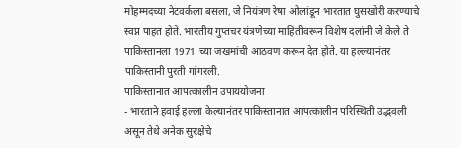मोहम्मदच्या नेटवर्कला बसला, जे नियंत्रण रेषा ओलांडून भारतात घुसखोरी करण्याचे स्वप्न पाहत होते. भारतीय गुप्तचर यंत्रणेच्या माहितीवरून विशेष दलांनी जे केले ते पाकिस्तानला 1971 च्या जखमांची आठवण करून देत होते. या हल्ल्यानंतर पाकिस्तानी पुरती गांगरली.
पाकिस्तानात आपत्कालीन उपाययोजना
- भारताने हवाई हल्ला केल्यानंतर पाकिस्तानात आपत्कालीन परिस्थिती उद्भवली असून तेथे अनेक सुरक्षेचे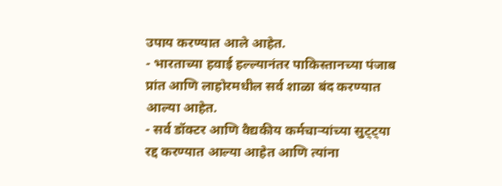उपाय करण्यात आले आहेत.
- भारताच्या हवाई हल्ल्यानंतर पाकिस्तानच्या पंजाब प्रांत आणि लाहोरमधील सर्व शाळा बंद करण्यात आल्या आहेत.
- सर्व डॉक्टर आणि वैद्यकीय कर्मचाऱ्यांच्या सुट्ट्या रद्द करण्यात आल्या आहेत आणि त्यांना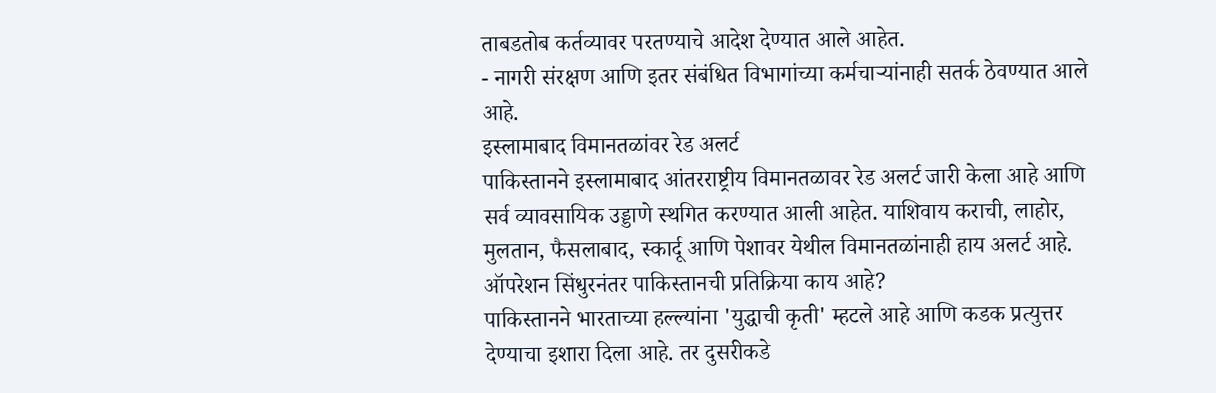ताबडतोब कर्तव्यावर परतण्याचे आदेश देण्यात आले आहेत.
- नागरी संरक्षण आणि इतर संबंधित विभागांच्या कर्मचाऱ्यांनाही सतर्क ठेवण्यात आले आहे.
इस्लामाबाद विमानतळांवर रेड अलर्ट
पाकिस्तानने इस्लामाबाद आंतरराष्ट्रीय विमानतळावर रेड अलर्ट जारी केला आहे आणि सर्व व्यावसायिक उड्डाणे स्थगित करण्यात आली आहेत. याशिवाय कराची, लाहोर, मुलतान, फैसलाबाद, स्कार्दू आणि पेशावर येथील विमानतळांनाही हाय अलर्ट आहे.
ऑपरेशन सिंधुरनंतर पाकिस्तानची प्रतिक्रिया काय आहे?
पाकिस्तानने भारताच्या हल्ल्यांना 'युद्धाची कृती' म्हटले आहे आणि कडक प्रत्युत्तर देण्याचा इशारा दिला आहे. तर दुसरीकडे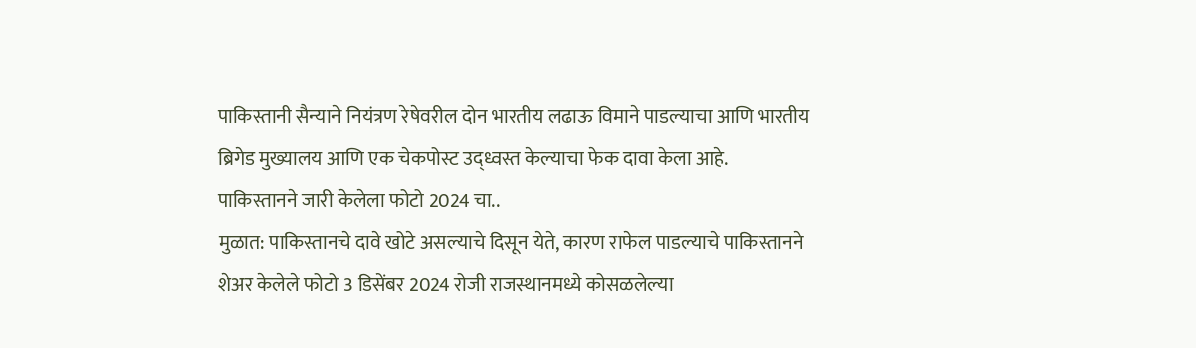पाकिस्तानी सैन्याने नियंत्रण रेषेवरील दोन भारतीय लढाऊ विमाने पाडल्याचा आणि भारतीय ब्रिगेड मुख्यालय आणि एक चेकपोस्ट उद्ध्वस्त केल्याचा फेक दावा केला आहे.
पाकिस्तानने जारी केलेला फोटो 2024 चा..
मुळात: पाकिस्तानचे दावे खोटे असल्याचे दिसून येते, कारण राफेल पाडल्याचे पाकिस्तानने शेअर केलेले फोटो 3 डिसेंबर 2024 रोजी राजस्थानमध्ये कोसळलेल्या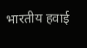भारतीय हवाई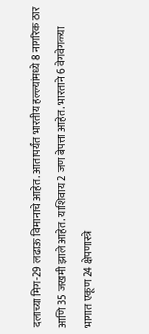दलाच्या मिग-29 लढाऊ विमानाचे आहेत. आतापर्यंत भारतीय हल्ल्यांमध्ये 8 नागरिक ठार आणि 35 जखमी झाले आहेत. याशिवाय 2 जण बेपत्ता आहेत. भारताने 6 वेगवेगळ्या भागात एकूण 24 क्षेपणास्त्रे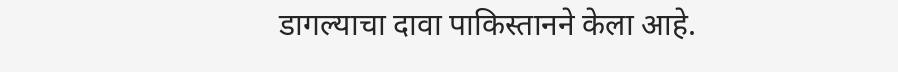डागल्याचा दावा पाकिस्तानने केला आहे.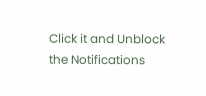Click it and Unblock the Notifications